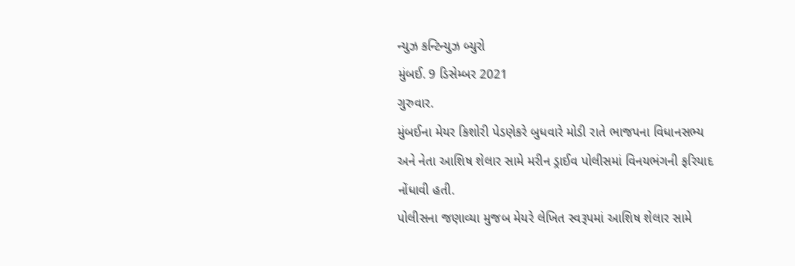ન્યુઝ કન્ટિન્યુઝ બ્યુરો
મુંબઈ. 9 ડિસેમ્બર 2021
ગુરુવાર.
મુંબઈના મેયર કિશોરી પેડણેકરે બુધવારે મોડી રાતે ભાજપના વિધાનસભ્ય અને નેતા આશિષ શેલાર સામે મરીન ડ્રાઈવ પોલીસમાં વિનયભંગની ફરિયાદ નોંધાવી હતી.
પોલીસના જણાવ્યા મુજબ મેયરે લેખિત સ્વરૂપમાં આશિષ શેલાર સામે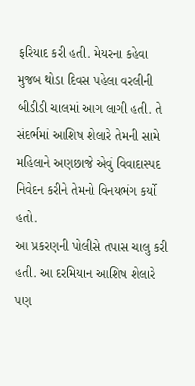ફરિયાદ કરી હતી. મેયરના કહેવા મુજબ થોડા દિવસ પહેલા વરલીની બીડીડી ચાલમાં આગ લાગી હતી. તે સંદર્ભમાં આશિષ શેલારે તેમની સામે મહિલાને અણછાજે એવું વિવાદાસ્પદ નિવેદન કરીને તેમનો વિનયભંગ કર્યો હતો.
આ પ્રકરણની પોલીસે તપાસ ચાલુ કરી હતી. આ દરમિયાન આશિષ શેલારે પણ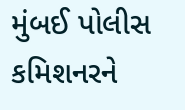મુંબઈ પોલીસ કમિશનરને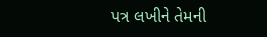પત્ર લખીને તેમની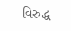વિરુદ્ધ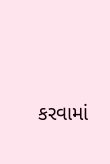કરવામાં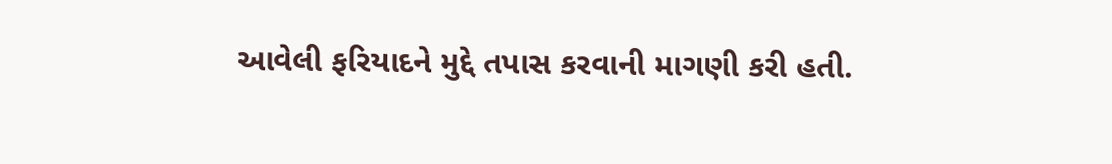આવેલી ફરિયાદને મુદ્દે તપાસ કરવાની માગણી કરી હતી.